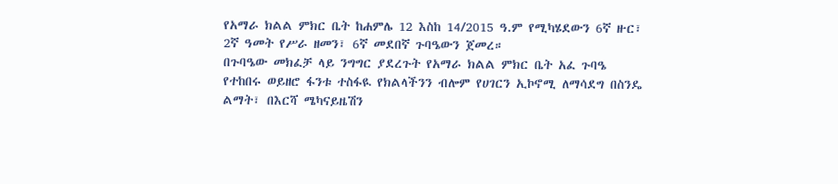የአማራ ክልል ምክር ቤት ከሐምሌ 12 እስከ 14/2015 ዓ.ም የሚካሄደውን 6ኛ ዙር፣ 2ኛ ዓመት የሥራ ዘመን፣ 6ኛ መደበኛ ጉባዔውን ጀመረ።
በጉባዔው መክፈቻ ላይ ንግግር ያደረጉት የአማራ ክልል ምክር ቤት አፈ ጉባዔ የተከበሩ ወይዘሮ ፋንቱ ተስፋዪ የክልላችንን ብሎም የሀገርን ኢኮኖሚ ለማሳደግ በስንዴ ልማት፣ በእርሻ ሜካናይዜሽን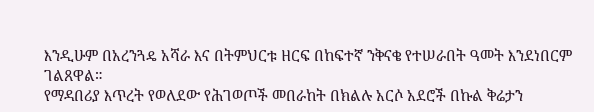እንዲሁም በአረንጓዴ አሻራ እና በትምህርቱ ዘርፍ በከፍተኛ ንቅናቄ የተሠራበት ዓመት እንደነበርም ገልጸዋል።
የማዳበሪያ እጥረት የወለደው የሕገወጦች መበራከት በክልሉ አርሶ አደሮች በኩል ቅሬታን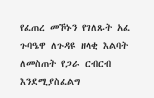የፈጠረ መኾኑን የገለጹት አፈ ጉባዔዋ ለጉዳዩ ዘላቂ እልባት ለመስጠት የጋራ ርብርብ እንደሚያስፈልግ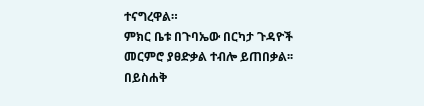ተናግረዋል።
ምክር ቤቱ በጉባኤው በርካታ ጉዳዮች መርምሮ ያፀድቃል ተብሎ ይጠበቃል፡፡
በይስሐቅ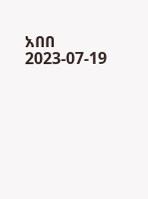አበበ
2023-07-19